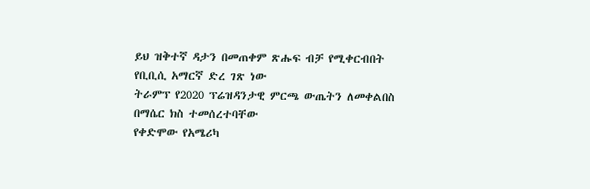ይህ ዝቅተኛ ዳታን በመጠቀም ጽሑፍ ብቻ የሚቀርብበት የቢቢሲ አማርኛ ድረ ገጽ ነው
ትራምፕ የ2020 ፕሬዝዳንታዊ ምርጫ ውጤትን ለመቀልበስ በማሴር ክስ ተመሰረተባቸው
የቀድሞው የአሜሪካ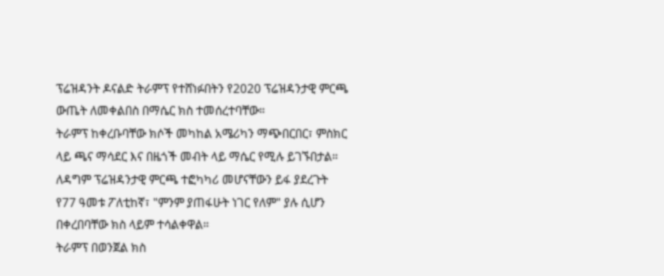ፕሬዝዳንት ዶናልድ ትራምፕ የተሸነፉበትን የ2020 ፕሬዝዳንታዊ ምርጫ ውጤት ለመቀልበስ በማሴር ክስ ተመሰረተባቸው።
ትራምፕ ከቀረቡባቸው ክሶች መካከል አሜሪካን ማጭበርበር፣ ምስክር ላይ ጫና ማሳደር እና በዜጎች መብት ላይ ማሴር የሚሉ ይገኙበታል።
ለዳግም ፕሬዝዳንታዊ ምርጫ ተፎካካሪ መሆናቸውን ይፋ ያደረጉት የ77 ዓመቱ ፖለቲከኛ፣ "ምንም ያጠፋሁት ነገር የለም" ያሉ ሲሆን በቀረበባቸው ክስ ላይም ተሳልቀዋል።
ትራምፕ በወንጀል ክስ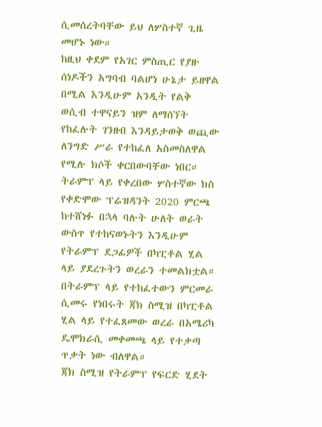ሲመሰረትባቸው ይህ ለሦስተኛ ጊዜ መሆኑ ነው።
ከዚህ ቀደም የአገር ምስጢር የያዙ ሰነዶችን አግባብ ባልሆነ ሁኔታ ይዘዋል በሚል እንዲሁም አንዲት የልቅ ወሲብ ተዋናይን ዝም ለማሰኘት የከፈሉት ገንዘብ እንዳይታወቅ ወጪው ለንግድ ሥራ የተከፈለ አስመስለዋል የሚሉ ክሶች ቀርበውባቸው ነበር።
ትራምፕ ላይ የቀረበው ሦስተኛው ክስ የቀድሞው ፕሬዝዳንት 2020 ምርጫ ከተሸነፉ በኋላ ባሉት ሁለት ወራት ውስጥ የተከናወኑትን እንዲሁም የትራምፕ ደጋፊዎች በካፒቶል ሂል ላይ ያደረጉትን ወረራን ተመልክቷል።
በትራምፕ ላይ የተከፈተውን ምርመራ ሲመሩ የነበሩት ጃክ ስሚዝ በካፒቶል ሂል ላይ የተፈጸመው ወረራ በአሜሪካ ዴሞክራሲ መቀመጫ ላይ የተቃጣ ጥቃት ነው ብለዋል።
ጃክ ስሚዝ የትራምፕ የፍርድ ሂደት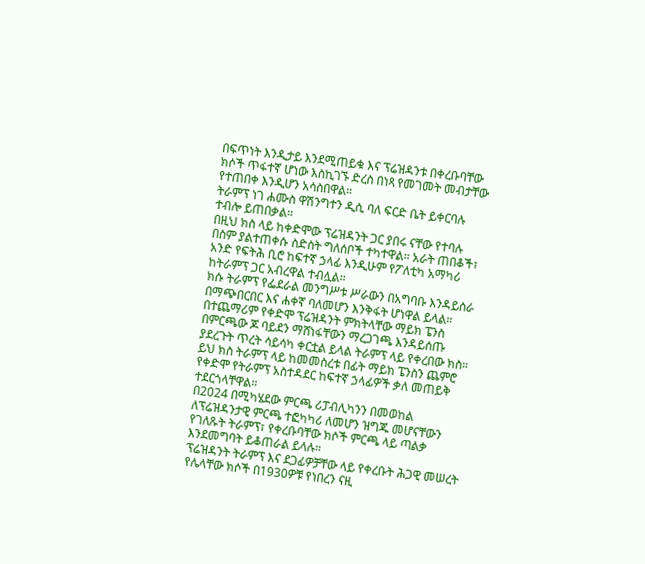በፍጥነት እንዲታይ እንደሚጠይቁ እና ፕሬዝዳንቱ በቀረቡባቸው ክሶች ጥፋተኛ ሆነው እስኪገኙ ድረስ በነጻ የመገመት መብታቸው የተጠበቀ እንዲሆን አሳስበዋል።
ትራምፕ ነገ ሐሙስ ዋሽንግተን ዲሲ ባለ ፍርድ ቤት ይቀርባሉ ተብሎ ይጠበቃል።
በዚህ ክስ ላይ ከቀድሞው ፕሬዝዳንት ጋር ያበሩ ናቸው የተባሉ በስም ያልተጠቀሱ ስድስት ግለሰቦች ተካተዋል። አራት ጠበቆች፣ አንድ የፍትሕ ቢሮ ከፍተኛ ኃላፊ እንዲሁም የፖለቲካ አማካሪ ከትራምፕ ጋር አብረዋል ተብሏል።
ክሱ ትራምፕ የፌደራል መንግሥቱ ሥራውን በአግባቡ እንዳይሰራ በማጭበርበር እና ሐቀኛ ባለመሆን እንቅፋት ሆነዋል ይላል።
በተጨማሪም የቀድሞ ፕሬዝዳንት ምክትላቸው ማይክ ፔንስ በምርጫው ጆ ባይደን ማሸነፋቸውን ማረጋገጫ እንዳይሰጡ ያደረጉት ጥረት ሳይሳካ ቀርቷል ይላል ትራምፕ ላይ የቀረበው ክስ።
ይህ ክስ ትራምፕ ላይ ከመመስረቱ በፊት ማይክ ፔንስን ጨምሮ የቀድሞ የትራምፕ አስተዳደር ከፍተኛ ኃላፊዎች ቃለ መጠይቅ ተደርጎላቸዋል።
በ2024 በሚካሄደው ምርጫ ሪፓብሊካንን በመወከል ለፕሬዝዳንታዊ ምርጫ ተፎካካሪ ለመሆን ዝግጁ መሆናቸውን የገለጹት ትራምፕ፣ የቀረቡባቸው ክሶች ምርጫ ላይ ጣልቃ እንደመግባት ይቆጠራል ይላሉ።
ፕሬዝዳንት ትራምፕ እና ደጋፊዎቻቸው ላይ የቀረቡት ሕጋዊ መሠረት የሌላቸው ክሶች በ1930ዎቹ የነበረን ናዚ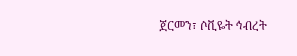ጀርመን፣ ሶቪዬት ኅብረት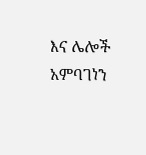እና ሌሎች አምባገነን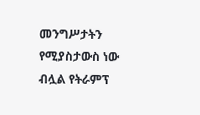መንግሥታትን የሚያስታውስ ነው ብሏል የትራምፕ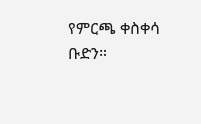የምርጫ ቀስቀሳ ቡድን።